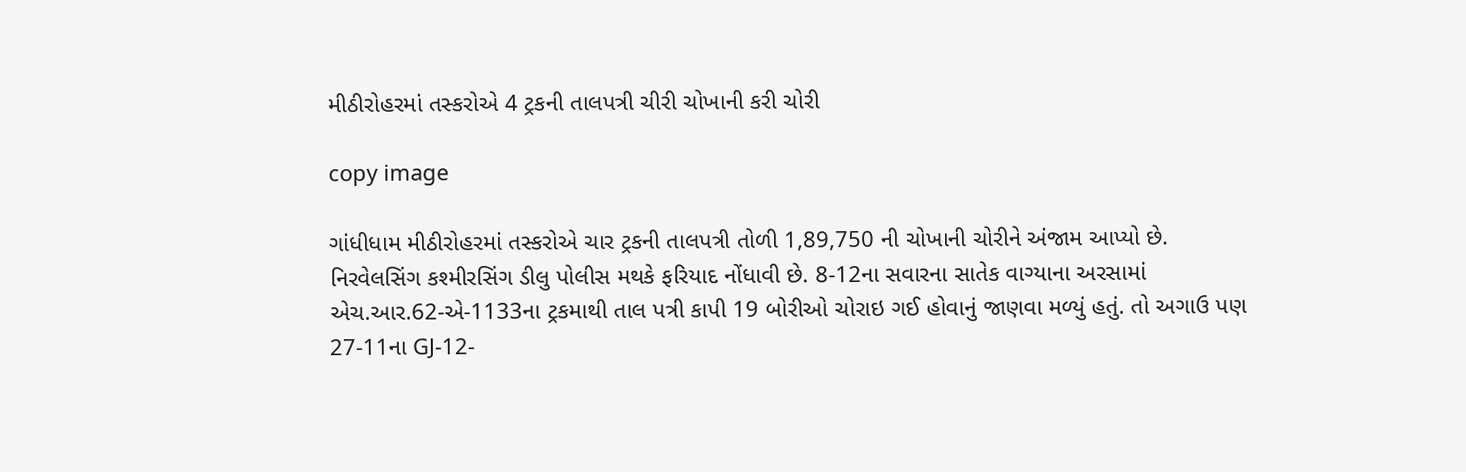મીઠીરોહરમાં તસ્કરોએ 4 ટ્રકની તાલપત્રી ચીરી ચોખાની કરી ચોરી

copy image

ગાંધીધામ મીઠીરોહરમાં તસ્કરોએ ચાર ટ્રકની તાલપત્રી તોળી 1,89,750 ની ચોખાની ચોરીને અંજામ આપ્યો છે. નિરવેલસિંગ કશ્મીરસિંગ ડીલુ પોલીસ મથકે ફરિયાદ નોંધાવી છે. 8-12ના સવારના સાતેક વાગ્યાના અરસામાં એચ.આર.62-એ-1133ના ટ્રકમાથી તાલ પત્રી કાપી 19 બોરીઓ ચોરાઇ ગઈ હોવાનું જાણવા મળ્યું હતું. તો અગાઉ પણ 27-11ના GJ-12-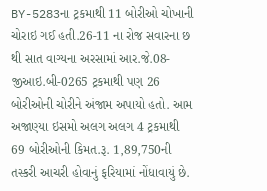BY-5283ના ટ્રકમાથી 11 બોરીઓ ચોખાની ચોરાઇ ગઈ હતી.26-11 ના રોજ સવારના છ થી સાત વાગ્યના અરસામાં આર.જે.08-જીઆઇ.બી-0265 ટ્રકમાથી પણ 26 બોરીઓની ચોરીને અંજામ અપાયો હતો. આમ અજાણ્યા ઇસમો અલગ અલગ 4 ટ્રકમાથી 69 બોરીઓની કિમત.રૂ. 1,89,750ની તસ્કરી આચરી હોવાનું ફરિયામાં નોંધાવાયું છે.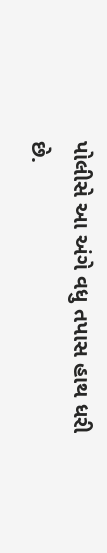પોલીસે આ અંગે વધુ તપાસ હાથ ધરી છે.